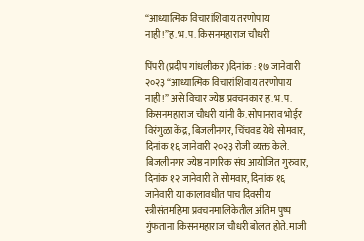“आध्यात्मिक विचारांशिवाय तरणोपाय नाही!”ह.भ.प. किसनमहाराज चौधरी

पिंपरी (प्रदीप गांधलीकर)दिनांक : १७ जानेवारी २०२३ “आध्यात्मिक विचारांशिवाय तरणोपाय नाही!” असे विचार ज्येष्ठ प्रवचनकार ह.भ.प. किसनमहाराज चौधरी यांनी कै. सोपानराव भोईर विरंगुळा केंद्र, बिजलीनगर, चिंचवड येथे सोमवार, दिनांक १६ जानेवारी २०२३ रोजी व्यक्त केले. बिजलीनगर ज्येष्ठ नागरिक संघ आयोजित गुरुवार, दिनांक १२ जानेवारी ते सोमवार, दिनांक १६ जानेवारी या कालावधीत पाच दिवसीय स्त्रीसंतमहिमा प्रवचनमालिकेतील अंतिम पुष्प गुंफताना किसनमहाराज चौधरी बोलत होते. माजी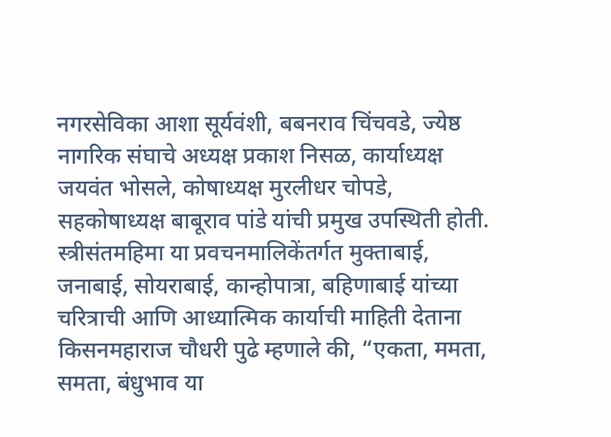नगरसेविका आशा सूर्यवंशी, बबनराव चिंचवडे, ज्येष्ठ नागरिक संघाचे अध्यक्ष प्रकाश निसळ, कार्याध्यक्ष जयवंत भोसले, कोषाध्यक्ष मुरलीधर चोपडे, सहकोषाध्यक्ष बाबूराव पांडे यांची प्रमुख उपस्थिती होती. स्त्रीसंतमहिमा या प्रवचनमालिकेंतर्गत मुक्ताबाई, जनाबाई, सोयराबाई, कान्होपात्रा, बहिणाबाई यांच्या चरित्राची आणि आध्यात्मिक कार्याची माहिती देताना किसनमहाराज चौधरी पुढे म्हणाले की, “एकता, ममता, समता, बंधुभाव या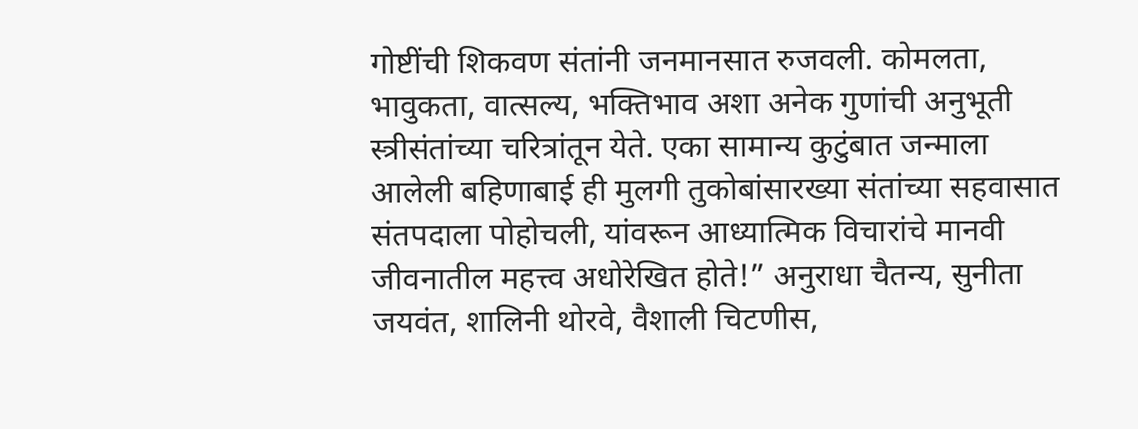गोष्टींची शिकवण संतांनी जनमानसात रुजवली. कोमलता, भावुकता, वात्सल्य, भक्तिभाव अशा अनेक गुणांची अनुभूती स्त्रीसंतांच्या चरित्रांतून येते. एका सामान्य कुटुंबात जन्माला आलेली बहिणाबाई ही मुलगी तुकोबांसारख्या संतांच्या सहवासात संतपदाला पोहोचली, यांवरून आध्यात्मिक विचारांचे मानवी जीवनातील महत्त्व अधोरेखित होते!” अनुराधा चैतन्य, सुनीता जयवंत, शालिनी थोरवे, वैशाली चिटणीस,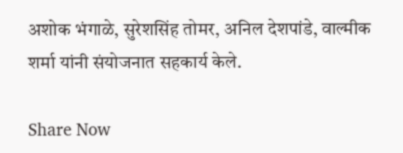अशोक भंगाळे, सुरेशसिंह तोमर, अनिल देशपांडे, वाल्मीक शर्मा यांनी संयोजनात सहकार्य केले.

Share Now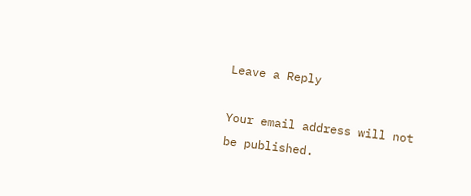Leave a Reply

Your email address will not be published.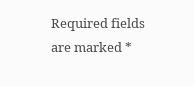Required fields are marked *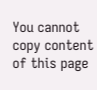You cannot copy content of this page